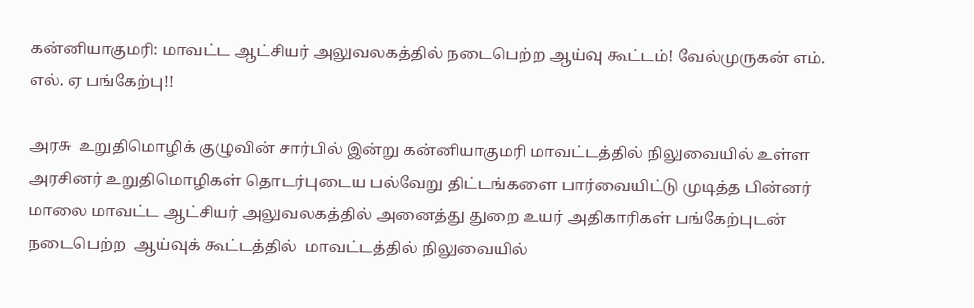கன்னியாகுமரி: மாவட்ட ஆட்சியர் அலுவலகத்தில் நடைபெற்ற ஆய்வு கூட்டம்! வேல்முருகன் எம். எல். ஏ பங்கேற்பு!!

அரசு  உறுதிமொழிக் குழுவின் சார்பில் இன்று கன்னியாகுமரி மாவட்டத்தில் நிலுவையில் உள்ள அரசினர் உறுதிமொழிகள் தொடர்புடைய பல்வேறு திட்டங்களை பார்வையிட்டு முடித்த பின்னர்  மாலை மாவட்ட ஆட்சியர் அலுவலகத்தில் அனைத்து துறை உயர் அதிகாரிகள் பங்கேற்புடன் நடைபெற்ற  ஆய்வுக் கூட்டத்தில்  மாவட்டத்தில் நிலுவையில்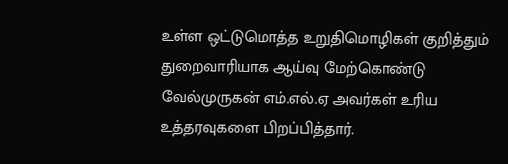உள்ள ஒட்டுமொத்த உறுதிமொழிகள் குறித்தும் துறைவாரியாக ஆய்வு மேற்கொண்டு வேல்முருகன் எம்.எல்.ஏ அவர்கள் உரிய உத்தரவுகளை பிறப்பித்தார்.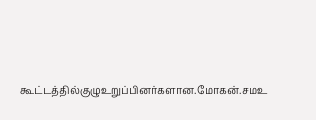கூட்டத்தில்குழுஉறுப்பினர்களான.மோகன்.சமஉ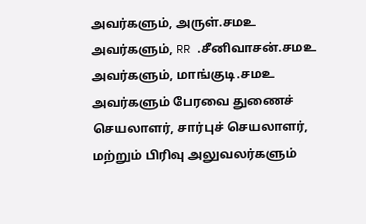அவர்களும், அருள்.சமஉ அவர்களும், RR .சீனிவாசன்.சமஉ அவர்களும், மாங்குடி.சமஉ அவர்களும் பேரவை துணைச் செயலாளர், சார்புச் செயலாளர், மற்றும் பிரிவு அலுவலர்களும்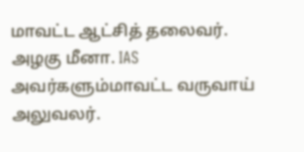மாவட்ட ஆட்சித் தலைவர். அழகு மீனா. IAS அவர்களும்மாவட்ட வருவாய் அலுவலர்.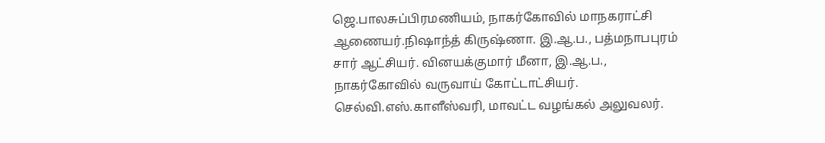ஜெ.பாலசுப்பிரமணியம், நாகர்கோவில் மாநகராட்சி ஆணையர்.நிஷாந்த் கிருஷ்ணா. இ.ஆ.ப., பத்மநாபபுரம் சார் ஆட்சியர். வினயக்குமார் மீனா, இ.ஆ.ப., நாகர்கோவில் வருவாய் கோட்டாட்சியர். செல்வி.எஸ்.காளீஸ்வரி, மாவட்ட வழங்கல் அலுவலர்.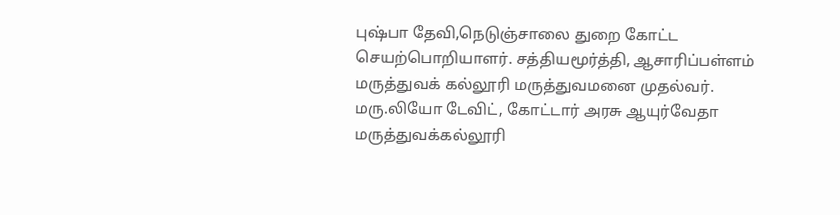புஷ்பா தேவி,நெடுஞ்சாலை துறை கோட்ட செயற்பொறியாளர். சத்தியமூர்த்தி, ஆசாரிப்பள்ளம் மருத்துவக் கல்லூரி மருத்துவமனை முதல்வர். மரு.லியோ டேவிட், கோட்டார் அரசு ஆயுர்வேதா மருத்துவக்கல்லூரி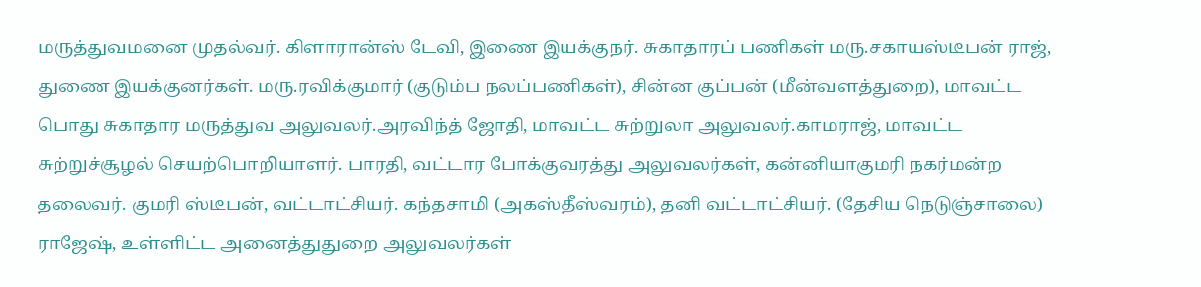மருத்துவமனை முதல்வர். கிளாரான்ஸ் டேவி, இணை இயக்குநர். சுகாதாரப் பணிகள் மரு.சகாயஸ்டீபன் ராஜ், துணை இயக்குனர்கள். மரு.ரவிக்குமார் (குடும்ப நலப்பணிகள்), சின்ன குப்பன் (மீன்வளத்துறை), மாவட்ட பொது சுகாதார மருத்துவ அலுவலர்.அரவிந்த் ஜோதி, மாவட்ட சுற்றுலா அலுவலர்.காமராஜ், மாவட்ட சுற்றுச்சூழல் செயற்பொறியாளர். பாரதி, வட்டார போக்குவரத்து அலுவலர்கள், கன்னியாகுமரி நகர்மன்ற தலைவர். குமரி ஸ்டீபன், வட்டாட்சியர். கந்தசாமி (அகஸ்தீஸ்வரம்), தனி வட்டாட்சியர். (தேசிய நெடுஞ்சாலை) ராஜேஷ், உள்ளிட்ட அனைத்துதுறை அலுவலர்கள்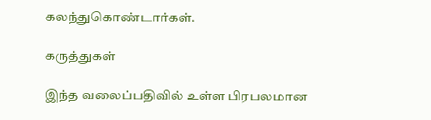கலந்துகொண்டார்கள்.

கருத்துகள்

இந்த வலைப்பதிவில் உள்ள பிரபலமான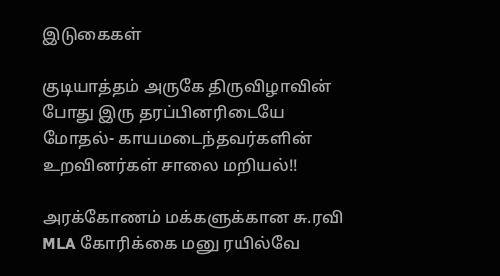இடுகைகள்

குடியாத்தம் அருகே திருவிழாவின் போது இரு தரப்பினரிடையே மோதல்- காயமடைந்தவர்களின் உறவினர்கள் சாலை மறியல்!!

அரக்கோணம் மக்களுக்கான சு.ரவி MLA கோரிக்கை மனு ரயில்வே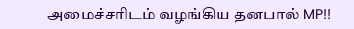அமைச்சரிடம் வழங்கிய தனபால் MP!!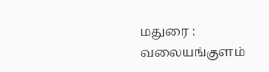மதுரை : வலையங்குளம்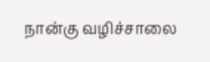நான்கு வழிச்சாலை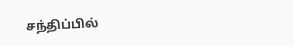சந்திப்பில்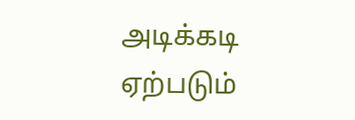அடிக்கடி ஏற்படும்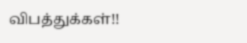விபத்துக்கள்!!